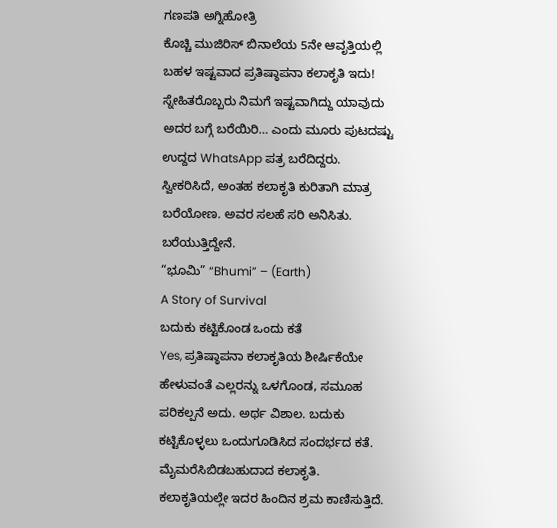ಗಣಪತಿ ಅಗ್ನಿಹೋತ್ರಿ
ಕೊಚ್ಚಿ ಮುಜಿರಿಸ್ ಬಿನಾಲೆಯ 5ನೇ ಆವೃತ್ತಿಯಲ್ಲಿ ಬಹಳ ಇಷ್ಟವಾದ ಪ್ರತಿಷ್ಠಾಪನಾ ಕಲಾಕೃತಿ ಇದು!
ಸ್ನೇಹಿತರೊಬ್ಬರು ನಿಮಗೆ ಇಷ್ಟವಾಗಿದ್ದು ಯಾವುದು ಅದರ ಬಗ್ಗೆ ಬರೆಯಿರಿ… ಎಂದು ಮೂರು ಪುಟದಷ್ಟು ಉದ್ದದ WhatsApp ಪತ್ರ ಬರೆದಿದ್ದರು. ಸ್ವೀಕರಿಸಿದೆ, ಅಂತಹ ಕಲಾಕೃತಿ ಕುರಿತಾಗಿ ಮಾತ್ರ ಬರೆಯೋಣ. ಅವರ ಸಲಹೆ ಸರಿ ಅನಿಸಿತು. ಬರೆಯುತ್ತಿದ್ದೇನೆ.
“ಭೂಮಿ” “Bhumi” – (Earth)
A Story of Survival
ಬದುಕು ಕಟ್ಟಿಕೊಂಡ ಒಂದು ಕತೆ
Yes, ಪ್ರತಿಷ್ಠಾಪನಾ ಕಲಾಕೃತಿಯ ಶೀರ್ಷಿಕೆಯೇ ಹೇಳುವಂತೆ ಎಲ್ಲರನ್ನು ಒಳಗೊಂಡ, ಸಮೂಹ ಪರಿಕಲ್ಪನೆ ಅದು. ಅರ್ಥ ವಿಶಾಲ. ಬದುಕು ಕಟ್ಟಿಕೊಳ್ಳಲು ಒಂದುಗೂಡಿಸಿದ ಸಂದರ್ಭದ ಕತೆ. ಮೈಮರೆಸಿಬಿಡಬಹುದಾದ ಕಲಾಕೃತಿ.
ಕಲಾಕೃತಿಯಲ್ಲೇ ಇದರ ಹಿಂದಿನ ಶ್ರಮ ಕಾಣಿಸುತ್ತಿದೆ.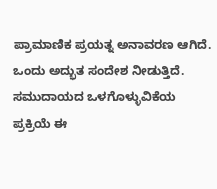ಪ್ರಾಮಾಣಿಕ ಪ್ರಯತ್ನ ಅನಾವರಣ ಆಗಿದೆ. ಒಂದು ಅದ್ಭುತ ಸಂದೇಶ ನೀಡುತ್ತಿದೆ. ಸಮುದಾಯದ ಒಳಗೊಳ್ಳುವಿಕೆಯ ಪ್ರಕ್ರಿಯೆ ಈ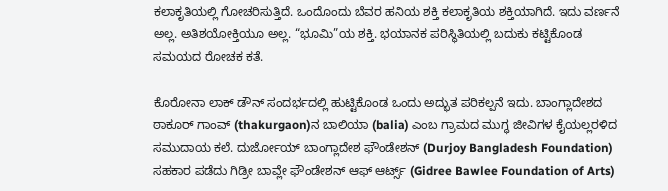ಕಲಾಕೃತಿಯಲ್ಲಿ ಗೋಚರಿಸುತ್ತಿದೆ. ಒಂದೊಂದು ಬೆವರ ಹನಿಯ ಶಕ್ತಿ ಕಲಾಕೃತಿಯ ಶಕ್ತಿಯಾಗಿದೆ. ಇದು ವರ್ಣನೆ ಅಲ್ಲ. ಅತಿಶಯೋಕ್ತಿಯೂ ಅಲ್ಲ. “ಭೂಮಿ”ಯ ಶಕ್ತಿ. ಭಯಾನಕ ಪರಿಸ್ಥಿತಿಯಲ್ಲಿ ಬದುಕು ಕಟ್ಟಿಕೊಂಡ ಸಮಯದ ರೋಚಕ ಕತೆ.

ಕೊರೋನಾ ಲಾಕ್ ಡೌನ್ ಸಂದರ್ಭದಲ್ಲಿ ಹುಟ್ಟಿಕೊಂಡ ಒಂದು ಅದ್ಭುತ ಪರಿಕಲ್ಪನೆ ಇದು. ಬಾಂಗ್ಲಾದೇಶದ ಠಾಕೂರ್ ಗಾಂವ್ (thakurgaon)ನ ಬಾಲಿಯಾ (balia) ಎಂಬ ಗ್ರಾಮದ ಮುಗ್ಧ ಜೀವಿಗಳ ಕೈಯಲ್ಲರಳಿದ ಸಮುದಾಯ ಕಲೆ. ದುರ್ಜೋಯ್ ಬಾಂಗ್ಲಾದೇಶ ಫೌಂಡೇಶನ್ (Durjoy Bangladesh Foundation) ಸಹಕಾರ ಪಡೆದು ಗಿಡ್ರೀ ಬಾವ್ಲೇ ಫೌಂಡೇಶನ್ ಆಫ್ ಆರ್ಟ್ಸ್ (Gidree Bawlee Foundation of Arts)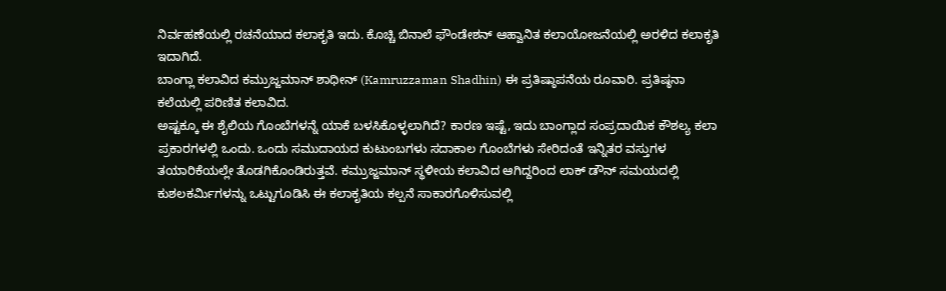ನಿರ್ವಹಣೆಯಲ್ಲಿ ರಚನೆಯಾದ ಕಲಾಕೃತಿ ಇದು. ಕೊಚ್ಚಿ ಬಿನಾಲೆ ಫೌಂಡೇಶನ್ ಆಹ್ವಾನಿತ ಕಲಾಯೋಜನೆಯಲ್ಲಿ ಅರಳಿದ ಕಲಾಕೃತಿ ಇದಾಗಿದೆ.
ಬಾಂಗ್ಲಾ ಕಲಾವಿದ ಕಮ್ರುಜ್ಜಮಾನ್ ಶಾಧೀನ್ (Kamruzzaman Shadhin) ಈ ಪ್ರತಿಷ್ಠಾಪನೆಯ ರೂವಾರಿ. ಪ್ರತಿಷ್ಠನಾ ಕಲೆಯಲ್ಲಿ ಪರಿಣಿತ ಕಲಾವಿದ.
ಅಷ್ಟಕ್ಕೂ ಈ ಶೈಲಿಯ ಗೊಂಬೆಗಳನ್ನೆ ಯಾಕೆ ಬಳಸಿಕೊಳ್ಳಲಾಗಿದೆ? ಕಾರಣ ಇಷ್ಟೆ, ಇದು ಬಾಂಗ್ಲಾದ ಸಂಪ್ರದಾಯಿಕ ಕೌಶಲ್ಯ ಕಲಾ ಪ್ರಕಾರಗಳಲ್ಲಿ ಒಂದು. ಒಂದು ಸಮುದಾಯದ ಕುಟುಂಬಗಳು ಸದಾಕಾಲ ಗೊಂಬೆಗಳು ಸೇರಿದಂತೆ ಇನ್ನಿತರ ವಸ್ತುಗಳ ತಯಾರಿಕೆಯಲ್ಲೇ ತೊಡಗಿಕೊಂಡಿರುತ್ತವೆ. ಕಮ್ರುಜ್ಜಮಾನ್ ಸ್ಥಳೀಯ ಕಲಾವಿದ ಆಗಿದ್ದರಿಂದ ಲಾಕ್ ಡೌನ್ ಸಮಯದಲ್ಲಿ ಕುಶಲಕರ್ಮಿಗಳನ್ನು ಒಟ್ಟುಗೂಡಿಸಿ ಈ ಕಲಾಕೃತಿಯ ಕಲ್ಪನೆ ಸಾಕಾರಗೊಳಿಸುವಲ್ಲಿ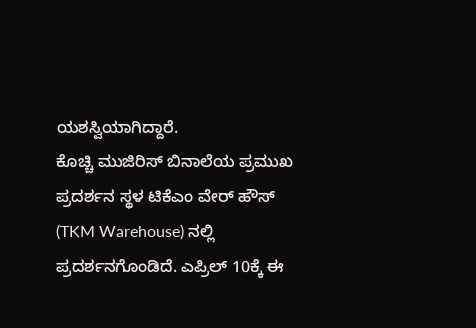ಯಶಸ್ವಿಯಾಗಿದ್ದಾರೆ.
ಕೊಚ್ಚಿ ಮುಜಿರಿಸ್ ಬಿನಾಲೆಯ ಪ್ರಮುಖ ಪ್ರದರ್ಶನ ಸ್ಥಳ ಟಿಕೆಎಂ ವೇರ್ ಹೌಸ್ (TKM Warehouse) ನಲ್ಲಿ ಪ್ರದರ್ಶನಗೊಂಡಿದೆ. ಎಪ್ರಿಲ್ 10ಕ್ಕೆ ಈ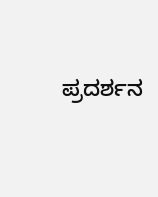ಪ್ರದರ್ಶನ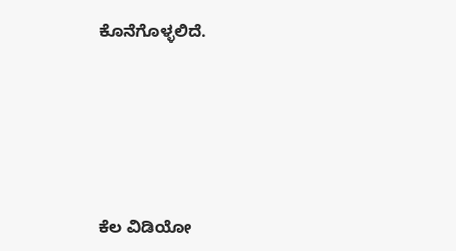ಕೊನೆಗೊಳ್ಳಲಿದೆ.







ಕೆಲ ವಿಡಿಯೋ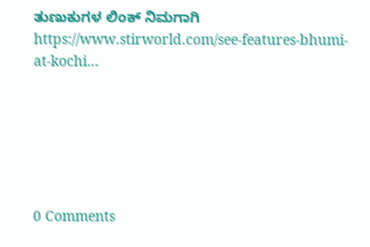ತುಣುಕುಗಳ ಲಿಂಕ್ ನಿಮಗಾಗಿ
https://www.stirworld.com/see-features-bhumi-at-kochi…






0 Comments